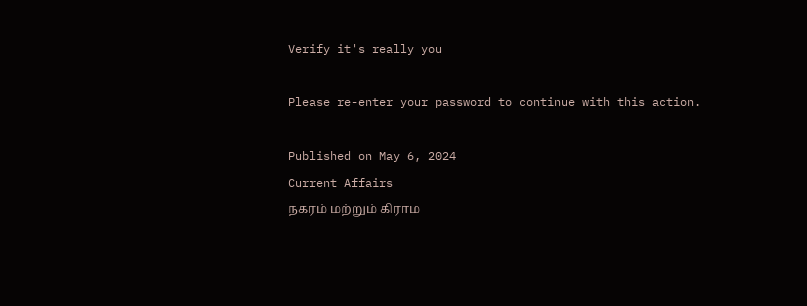Verify it's really you

Please re-enter your password to continue with this action.

Published on May 6, 2024
Current Affairs
நகரம் மற்றும் கிராம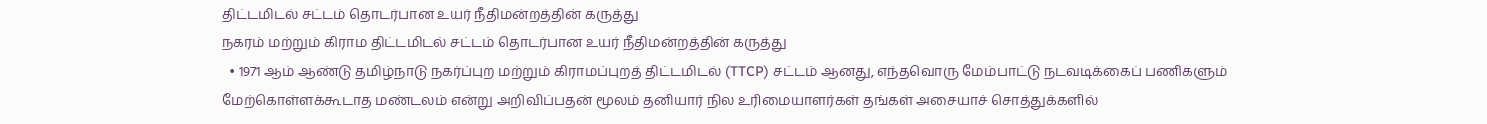திட்டமிடல் சட்டம் தொடர்பான உயர் நீதிமன்றத்தின் கருத்து
நகரம் மற்றும் கிராம திட்டமிடல் சட்டம் தொடர்பான உயர் நீதிமன்றத்தின் கருத்து
  • 1971 ஆம் ஆண்டு தமிழ்நாடு நகர்ப்புற மற்றும் கிராமப்புறத் திட்டமிடல் (TTCP) சட்டம் ஆனது, எந்தவொரு மேம்பாட்டு நடவடிக்கைப் பணிகளும் மேற்கொள்ளக்கூடாத மண்டலம் என்று அறிவிப்பதன் மூலம் தனியார் நில உரிமையாளர்கள் தங்கள் அசையாச் சொத்துக்களில்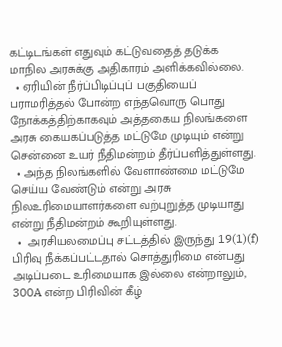கட்டிடங்கள் எதுவும் கட்டுவதைத் தடுக்க மாநில அரசுக்கு அதிகாரம் அளிக்கவில்லை.
  • ஏரியின் நீர்ப்பிடிப்புப் பகுதியைப் பராமரித்தல் போன்ற எந்தவொரு பொது நோக்கத்திற்காகவும் அத்தகைய நிலங்களை அரசு கையகப்படுத்த மட்டுமே முடியும் என்று சென்னை உயர் நீதிமன்றம் தீர்ப்பளித்துள்ளது.
  • அந்த நிலங்களில் வேளாண்மை மட்டுமே செய்ய வேண்டும் என்று அரசு நிலஉரிமையாளர்களை வற்புறுத்த முடியாது என்று நீதிமன்றம் கூறியுள்ளது.
  •  அரசியலமைப்பு சட்டத்தில் இருந்து 19(1)(f) பிரிவு நீக்கப்பட்டதால் சொத்துரிமை என்பது அடிப்படை உரிமையாக இல்லை என்றாலும், 300A என்ற பிரிவின் கீழ்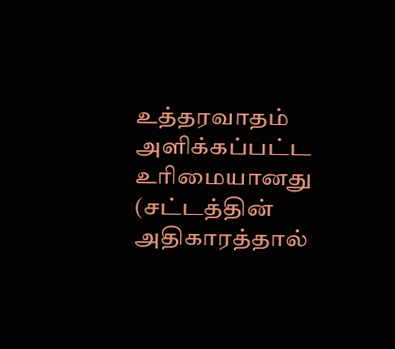உத்தரவாதம் அளிக்கப்பட்ட உரிமையானது (சட்டத்தின் அதிகாரத்தால்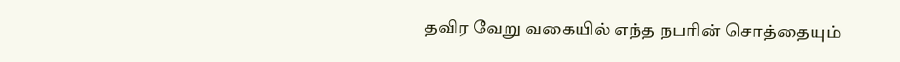தவிர வேறு வகையில் எந்த நபரின் சொத்தையும்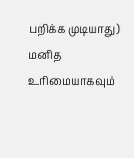பறிக்க முடியாது) மனித உரிமையாகவும்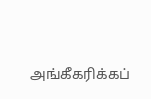அங்கீகரிக்கப்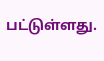பட்டுள்ளது.